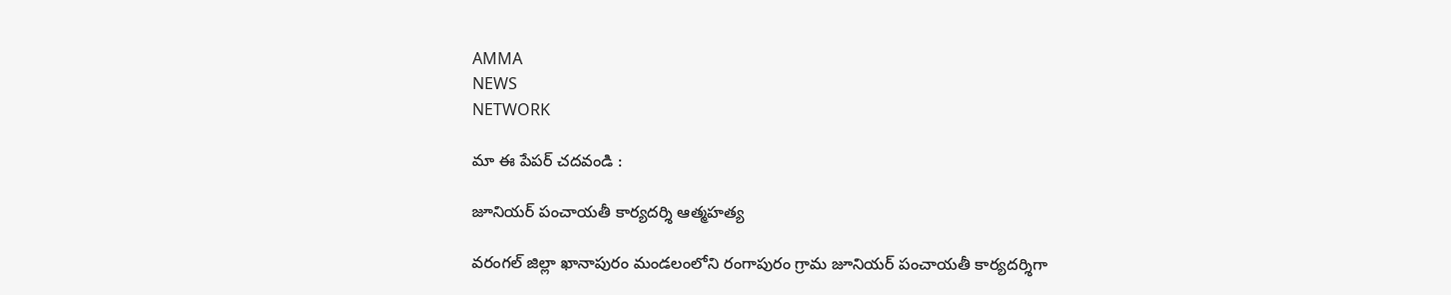AMMA
NEWS
NETWORK

మా ఈ పేపర్ చదవండి :

జూనియర్ పంచాయతీ కార్యదర్శి ఆత్మహత్య

వరంగల్ జిల్లా ఖానాపురం మండలంలోని రంగాపురం గ్రామ జూనియర్ పంచాయతీ కార్యదర్శిగా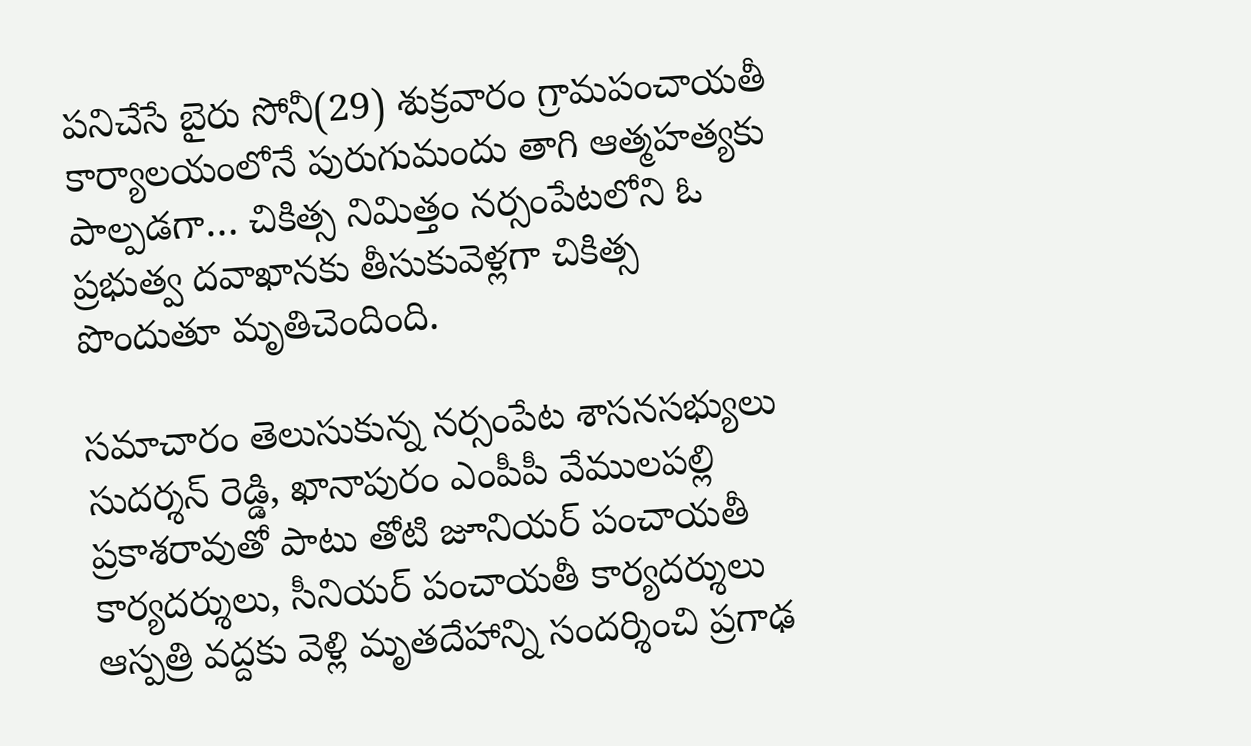పనిచేసే బైరు సోనీ(29) శుక్రవారం గ్రామపంచాయతీ కార్యాలయంలోనే పురుగుమందు తాగి ఆత్మహత్యకు పాల్పడగా… చికిత్స నిమిత్తం నర్సంపేటలోని ఓ ప్రభుత్వ ద‌వాఖాన‌కు తీసుకువెళ్లగా చికిత్స పొందుతూ మృతిచెందింది.

సమాచారం తెలుసుకున్న నర్సంపేట శాసనసభ్యులు సుదర్శన్ రెడ్డి, ఖానాపురం ఎంపీపీ వేములపల్లి ప్రకాశరావుతో పాటు తోటి జూనియర్ పంచాయతీ కార్యదర్శులు, సీనియర్ పంచాయతీ కార్యదర్శులు ఆస్పత్రి వద్దకు వెళ్లి మృతదేహాన్ని సందర్శించి ప్రగాఢ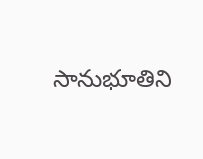సానుభూతిని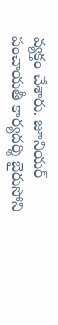వ్యక్తం చేశారు. జూనియర్ పంచాయతీ కార్యదర్శి బైరుసోని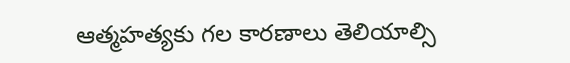ఆత్మహత్యకు గల కారణాలు తెలియాల్సి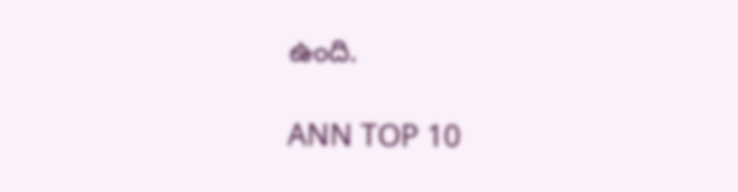ఉంది.

ANN TOP 10